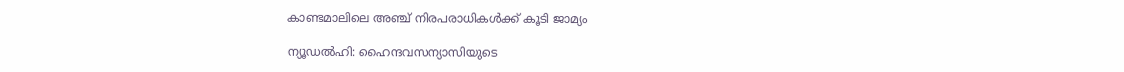കാണ്ടമാലിലെ അഞ്ച് നിരപരാധികള്‍ക്ക് കൂടി ജാമ്യം

ന്യൂഡല്‍ഹി: ഹൈന്ദവസന്യാസിയുടെ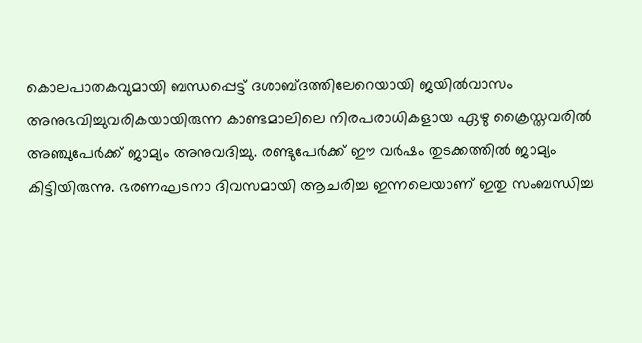കൊലപാതകവുമായി ബന്ധപ്പെട്ട് ദശാബ്ദത്തിലേറെയായി ജയില്‍വാസം അനുഭവിച്ചുവരികയായിരുന്ന കാണ്ടമാലിലെ നിരപരാധികളായ ഏഴു ക്രൈസ്തവരില്‍ അഞ്ചുപേര്‍ക്ക് ജാമ്യം അനുവദിച്ചു. രണ്ടുപേര്‍ക്ക് ഈ വര്‍ഷം തുടക്കത്തില്‍ ജാമ്യം കിട്ടിയിരുന്നു. ഭരണഘടനാ ദിവസമായി ആചരിച്ച ഇന്നലെയാണ് ഇതു സംബന്ധിച്ച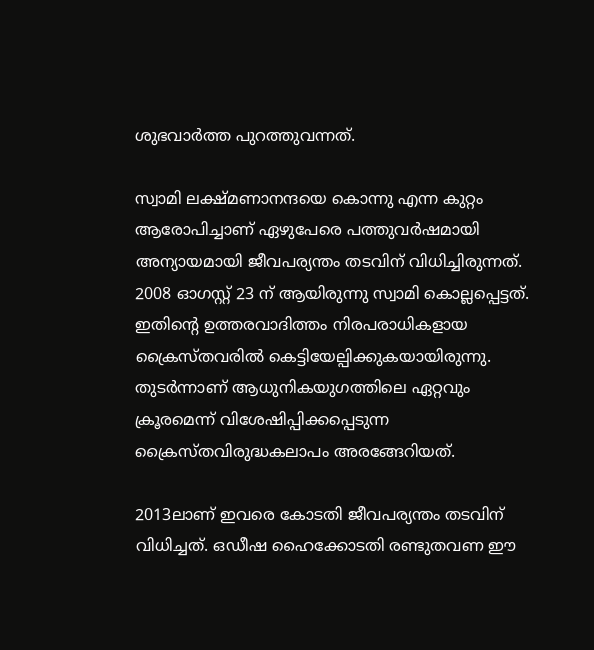ശുഭവാര്‍ത്ത പുറത്തുവന്നത്.

സ്വാമി ലക്ഷ്മണാനന്ദയെ കൊന്നു എന്ന കുറ്റം ആരോപിച്ചാണ് ഏഴുപേരെ പത്തുവര്‍ഷമായി അന്യായമായി ജീവപര്യന്തം തടവിന് വിധിച്ചിരുന്നത്. 2008 ഓഗസ്റ്റ് 23 ന് ആയിരുന്നു സ്വാമി കൊല്ലപ്പെട്ടത്. ഇതിന്റെ ഉത്തരവാദിത്തം നിരപരാധികളായ ക്രൈസ്തവരില്‍ കെട്ടിയേല്പിക്കുകയായിരുന്നു. തുടര്‍ന്നാണ് ആധുനികയുഗത്തിലെ ഏറ്റവും ക്രൂരമെന്ന് വിശേഷിപ്പിക്കപ്പെടുന്ന ക്രൈസ്തവിരുദ്ധകലാപം അരങ്ങേറിയത്.

2013ലാണ് ഇവരെ കോടതി ജീവപര്യന്തം തടവിന് വിധിച്ചത്. ഒഡീഷ ഹൈക്കോടതി രണ്ടുതവണ ഈ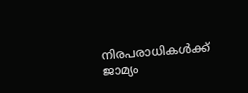നിരപരാധികള്‍ക്ക് ജാമ്യം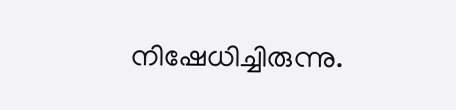നിഷേധിച്ചിരുന്നു.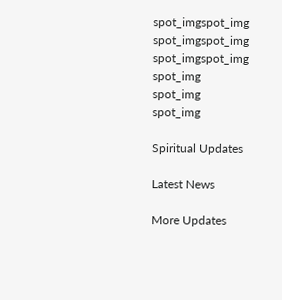spot_imgspot_img
spot_imgspot_img
spot_imgspot_img
spot_img
spot_img
spot_img

Spiritual Updates

Latest News

More Updates